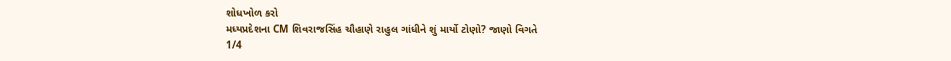શોધખોળ કરો
મધ્યપ્રદેશના CM શિવરાજસિંહ ચૌહાણે રાહુલ ગાંધીને શું માર્યો ટોણો? જાણો વિગતે
1/4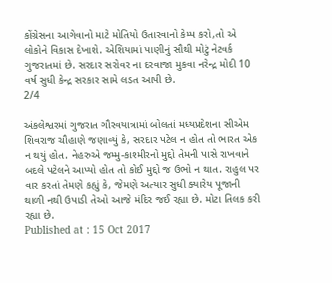કોંગ્રેસના આગેવાનો માટે મોતિયો ઉતારવાનો કેમ્પ કરો,તો એ લોકોને વિકાસ દેખાશે. એશિયામાં પાણીનું સૌથી મોટું નેટવર્ક ગુજરાતમાં છે. સરદાર સરોવર ના દરવાજા મુકવા નરેન્દ્ર મોદી 10 વર્ષ સુધી કેન્દ્ર સરકાર સામે લડત આપી છે.
2/4

અંકલેશ્વરમાં ગુજરાત ગૌરવયાત્રામાં બોલતાં મધ્યપ્રદેશના સીએમ શિવરાજ ચૌહાણે જણાવ્યું કે, સરદાર પટેલ ન હોત તો ભારત એક ન થયું હોત. નેહરુએ જમ્મુ-કાશ્મીરનો મુદ્દો તેમની પાસે રાખવાને બદલે પટેલને આપ્યો હોત તો કોઈ મુદ્દો જ ઉભો ન થાત. રાહુલ પર વાર કરતાં તેમણે કહ્યું કે, જેમણે અત્યાર સુધી ક્યારેય પૂજાની થાળી નથી ઉપાડી તેઓ આજે મંદિર જઈ રહ્યા છે. મોટા તિલક કરી રહ્યા છે.
Published at : 15 Oct 2017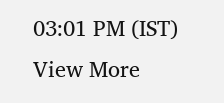03:01 PM (IST)
View More